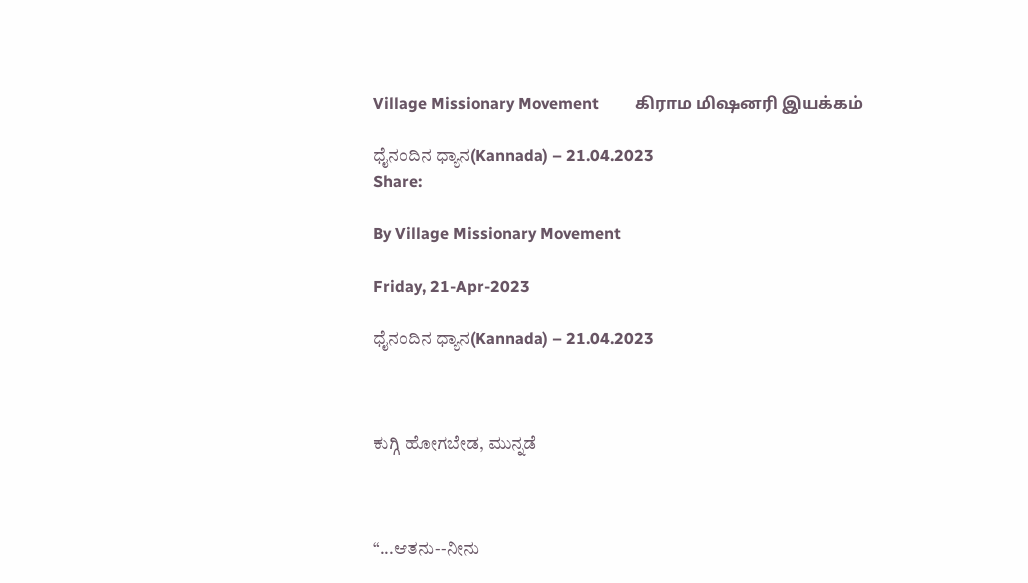Village Missionary Movement         கிராம மிஷனரி இயக்கம்

ಧೈನಂದಿನ ಧ್ಯಾನ(Kannada) – 21.04.2023
Share:

By Village Missionary Movement

Friday, 21-Apr-2023

ಧೈನಂದಿನ ಧ್ಯಾನ(Kannada) – 21.04.2023



ಕುಗ್ಗಿ ಹೋಗಬೇಡ, ಮುನ್ನಡೆ



“...ಆತನು--ನೀನು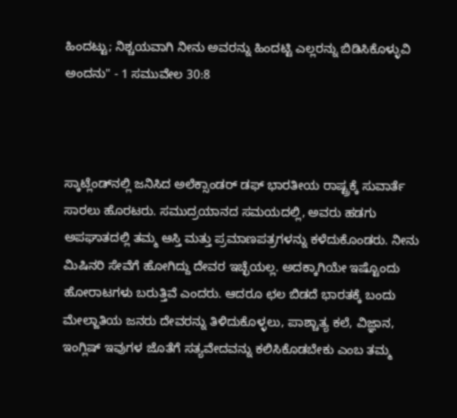ಹಿಂದಟ್ಟು; ನಿಶ್ಚಯವಾಗಿ ನೀನು ಅವರನ್ನು ಹಿಂದಟ್ಟಿ ಎಲ್ಲರನ್ನು ಬಿಡಿಸಿಕೊಳ್ಳುವಿ ಅಂದನು" - 1 ಸಮುವೇಲ 30:8



ಸ್ಕಾಟ್ಲೆಂಡ್‌ನಲ್ಲಿ ಜನಿಸಿದ ಅಲೆಕ್ಸಾಂಡರ್ ಡಫ್ ಭಾರತೀಯ ರಾಷ್ಟ್ರಕ್ಕೆ ಸುವಾರ್ತೆ ಸಾರಲು ಹೊರಟರು. ಸಮುದ್ರಯಾನದ ಸಮಯದಲ್ಲಿ, ಅವರು ಹಡಗು ಅಪಘಾತದಲ್ಲಿ ತಮ್ಮ ಆಸ್ತಿ ಮತ್ತು ಪ್ರಮಾಣಪತ್ರಗಳನ್ನು ಕಳೆದುಕೊಂಡರು. ನೀನು ಮಿಷಿನರಿ ಸೇವೆಗೆ ಹೋಗಿದ್ದು ದೇವರ ಇಚ್ಛೆಯಲ್ಲ. ಅದಕ್ಕಾಗಿಯೇ ಇಷ್ಟೊಂದು ಹೋರಾಟಗಳು ಬರುತ್ತಿವೆ ಎಂದರು. ಆದರೂ ಛಲ ಬಿಡದೆ ಭಾರತಕ್ಕೆ ಬಂದು ಮೇಲ್ಜಾತಿಯ ಜನರು ದೇವರನ್ನು ತಿಳಿದುಕೊಳ್ಳಲು, ಪಾಶ್ಚಾತ್ಯ ಕಲೆ, ವಿಜ್ಞಾನ, ಇಂಗ್ಲಿಷ್ ಇವುಗಳ ಜೊತೆಗೆ ಸತ್ಯವೇದವನ್ನು ಕಲಿಸಿಕೊಡಬೇಕು ಎಂಬ ತಮ್ಮ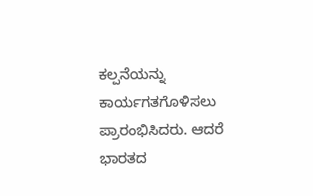ಕಲ್ಪನೆಯನ್ನು ಕಾರ್ಯಗತಗೊಳಿಸಲು ಪ್ರಾರಂಭಿಸಿದರು. ಆದರೆ ಭಾರತದ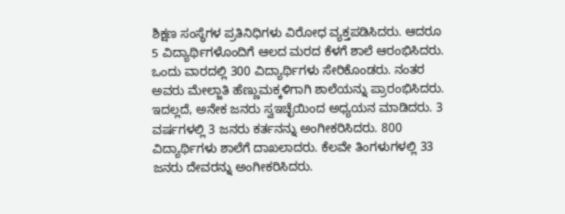ಶಿಕ್ಷಣ ಸಂಸ್ಥೆಗಳ ಪ್ರತಿನಿಧಿಗಳು ವಿರೋಧ ವ್ಯಕ್ತಪಡಿಸಿದರು. ಆದರೂ 5 ವಿದ್ಯಾರ್ಥಿಗಳೊಂದಿಗೆ ಆಲದ ಮರದ ಕೆಳಗೆ ಶಾಲೆ ಆರಂಭಿಸಿದರು. ಒಂದು ವಾರದಲ್ಲಿ 300 ವಿದ್ಯಾರ್ಥಿಗಳು ಸೇರಿಕೊಂಡರು. ನಂತರ ಅವರು ಮೇಲ್ಜಾತಿ ಹೆಣ್ಣುಮಕ್ಕಳಿಗಾಗಿ ಶಾಲೆಯನ್ನು ಪ್ರಾರಂಭಿಸಿದರು. ಇದಲ್ಲದೆ, ಅನೇಕ ಜನರು ಸ್ವಇಚ್ಛೆಯಿಂದ ಅಧ್ಯಯನ ಮಾಡಿದರು. 3 ವರ್ಷಗಳಲ್ಲಿ 3 ಜನರು ಕರ್ತನನ್ನು ಅಂಗೀಕರಿಸಿದರು. 800 ವಿದ್ಯಾರ್ಥಿಗಳು ಶಾಲೆಗೆ ದಾಖಲಾದರು. ಕೆಲವೇ ತಿಂಗಳುಗಳಲ್ಲಿ 33 ಜನರು ದೇವರನ್ನು ಅಂಗೀಕರಿಸಿದರು.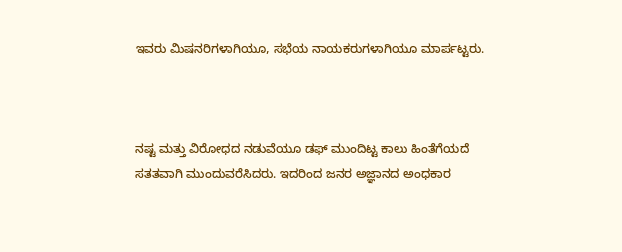ಇವರು ಮಿಷನರಿಗಳಾಗಿಯೂ, ಸಭೆಯ ನಾಯಕರುಗಳಾಗಿಯೂ ಮಾರ್ಪಟ್ಟರು.



ನಷ್ಟ ಮತ್ತು ವಿರೋಧದ ನಡುವೆಯೂ ಡಫ್ ಮುಂದಿಟ್ಟ ಕಾಲು ಹಿಂತೆಗೆಯದೆ ಸತತವಾಗಿ ಮುಂದುವರೆಸಿದರು. ಇದರಿಂದ ಜನರ ಅಜ್ಞಾನದ ಅಂಧಕಾರ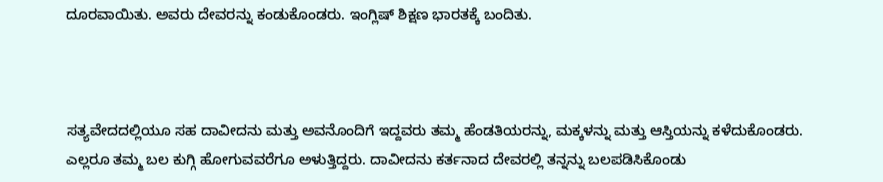ದೂರವಾಯಿತು. ಅವರು ದೇವರನ್ನು ಕಂಡುಕೊಂಡರು. ಇಂಗ್ಲಿಷ್ ಶಿಕ್ಷಣ ಭಾರತಕ್ಕೆ ಬಂದಿತು.



ಸತ್ಯವೇದದಲ್ಲಿಯೂ ಸಹ ದಾವೀದನು ಮತ್ತು ಅವನೊಂದಿಗೆ ಇದ್ದವರು ತಮ್ಮ ಹೆಂಡತಿಯರನ್ನು, ಮಕ್ಕಳನ್ನು ಮತ್ತು ಆಸ್ತಿಯನ್ನು ಕಳೆದುಕೊಂಡರು. ಎಲ್ಲರೂ ತಮ್ಮ ಬಲ ಕುಗ್ಗಿ ಹೋಗುವವರೆಗೂ ಅಳುತ್ತಿದ್ದರು. ದಾವೀದನು ಕರ್ತನಾದ ದೇವರಲ್ಲಿ ತನ್ನನ್ನು ಬಲಪಡಿಸಿಕೊಂಡು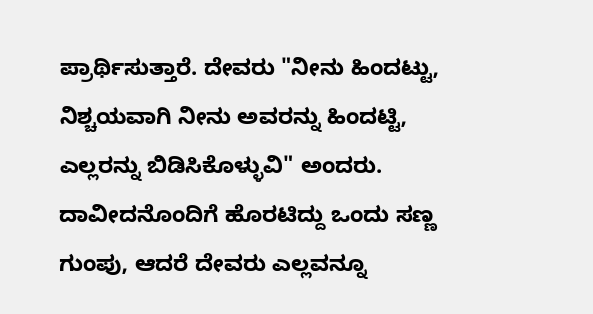ಪ್ರಾರ್ಥಿಸುತ್ತಾರೆ. ದೇವರು "ನೀನು ಹಿಂದಟ್ಟು, ನಿಶ್ಚಯವಾಗಿ ನೀನು ಅವರನ್ನು ಹಿಂದಟ್ಟಿ, ಎಲ್ಲರನ್ನು ಬಿಡಿಸಿಕೊಳ್ಳುವಿ" ಅಂದರು. ದಾವೀದನೊಂದಿಗೆ ಹೊರಟಿದ್ದು ಒಂದು ಸಣ್ಣ ಗುಂಪು, ಆದರೆ ದೇವರು ಎಲ್ಲವನ್ನೂ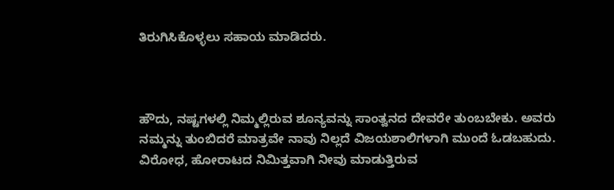ತಿರುಗಿಸಿಕೊಳ್ಳಲು ಸಹಾಯ ಮಾಡಿದರು.



ಹೌದು, ನಷ್ಟಗಳಲ್ಲಿ ನಿಮ್ಮಲ್ಲಿರುವ ಶೂನ್ಯವನ್ನು ಸಾಂತ್ವನದ ದೇವರೇ ತುಂಬಬೇಕು. ಅವರು ನಮ್ಮನ್ನು ತುಂಬಿದರೆ ಮಾತ್ರವೇ ನಾವು ನಿಲ್ಲದೆ ವಿಜಯಶಾಲಿಗಳಾಗಿ ಮುಂದೆ ಓಡಬಹುದು. ವಿರೋಧ, ಹೋರಾಟದ ನಿಮಿತ್ತವಾಗಿ ನೀವು ಮಾಡುತ್ತಿರುವ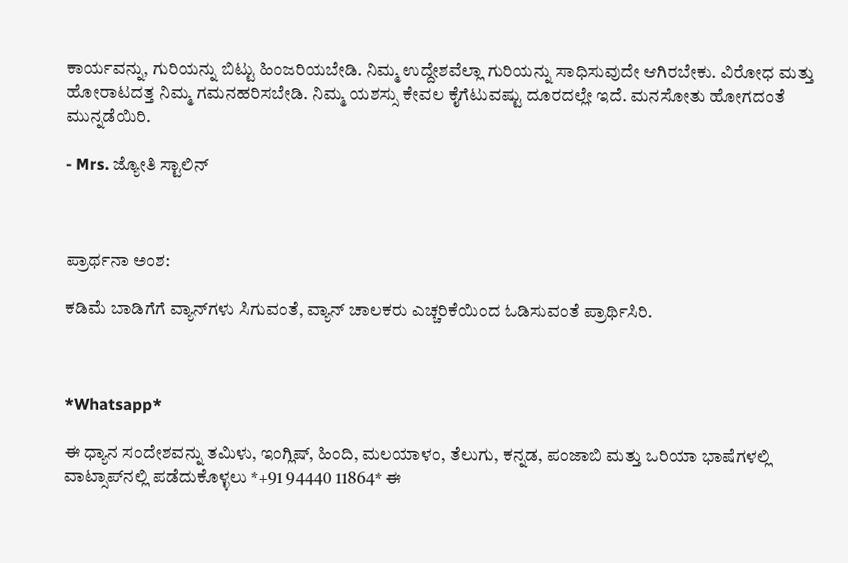ಕಾರ್ಯವನ್ನು, ಗುರಿಯನ್ನು ಬಿಟ್ಟು ಹಿಂಜರಿಯಬೇಡಿ. ನಿಮ್ಮ ಉದ್ದೇಶವೆಲ್ಲಾ ಗುರಿಯನ್ನು ಸಾಧಿಸುವುದೇ ಆಗಿರಬೇಕು. ವಿರೋಧ ಮತ್ತು ಹೋರಾಟದತ್ತ ನಿಮ್ಮ ಗಮನಹರಿಸಬೇಡಿ. ನಿಮ್ಮ ಯಶಸ್ಸು ಕೇವಲ ಕೈಗೆಟುವಷ್ಟು ದೂರದಲ್ಲೇ ಇದೆ. ಮನಸೋತು ಹೋಗದಂತೆ ಮುನ್ನಡೆಯಿರಿ.

- Mrs. ಜ್ಯೋತಿ ಸ್ಟಾಲಿನ್



ಪ್ರಾರ್ಥನಾ ಅಂಶ:

ಕಡಿಮೆ ಬಾಡಿಗೆಗೆ ವ್ಯಾನ್‌ಗಳು ಸಿಗುವಂತೆ, ವ್ಯಾನ್ ಚಾಲಕರು ಎಚ್ಚರಿಕೆಯಿಂದ ಓಡಿಸುವಂತೆ ಪ್ರಾರ್ಥಿಸಿರಿ.



*Whatsapp*

ಈ ಧ್ಯಾನ ಸಂದೇಶವನ್ನು ತಮಿಳು, ಇಂಗ್ಲಿಷ್, ಹಿಂದಿ, ಮಲಯಾಳಂ, ತೆಲುಗು, ಕನ್ನಡ, ಪಂಜಾಬಿ ಮತ್ತು ಒರಿಯಾ ಭಾಷೆಗಳಲ್ಲಿ ವಾಟ್ಸಾಪ್‌ನಲ್ಲಿ ಪಡೆದುಕೊಳ್ಳಲು *+91 94440 11864* ಈ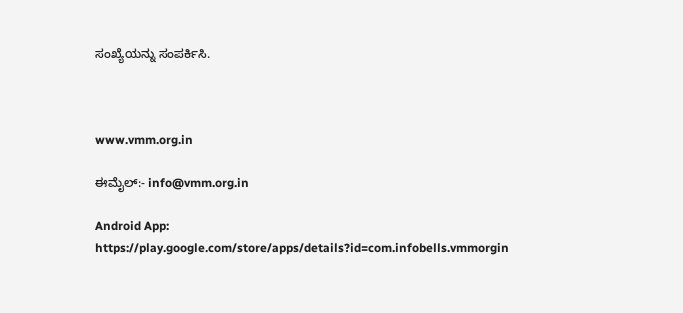ಸಂಖ್ಯೆಯನ್ನು ಸಂಪರ್ಕಿಸಿ.



www.vmm.org.in

ಈಮೈಲ್:- info@vmm.org.in

Android App: https://play.google.com/store/apps/details?id=com.infobells.vmmorgin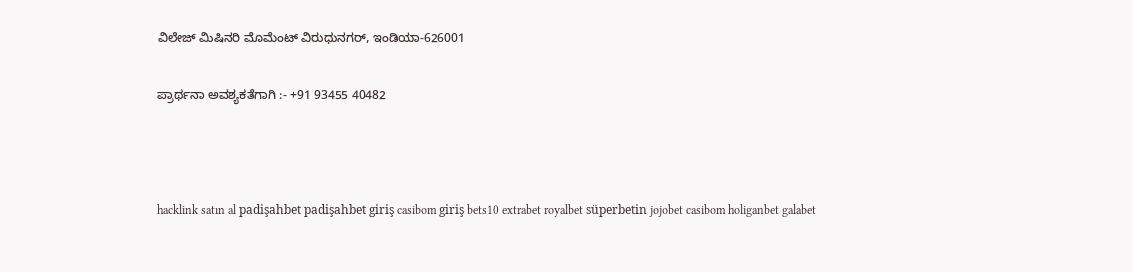ವಿಲೇಜ್ ಮಿಷಿನರಿ ಮೊಮೆಂಟ್ ವಿರುಧುನಗರ್, ಇಂಡಿಯಾ-626001

ಪ್ರಾರ್ಥನಾ ಅವಶ್ಯಕತೆಗಾಗಿ :- +91 93455 40482



hacklink satın al padişahbet padişahbet giriş casibom giriş bets10 extrabet royalbet süperbetin jojobet casibom holiganbet galabet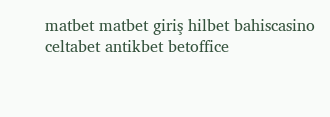matbet matbet giriş hilbet bahiscasino celtabet antikbet betoffice